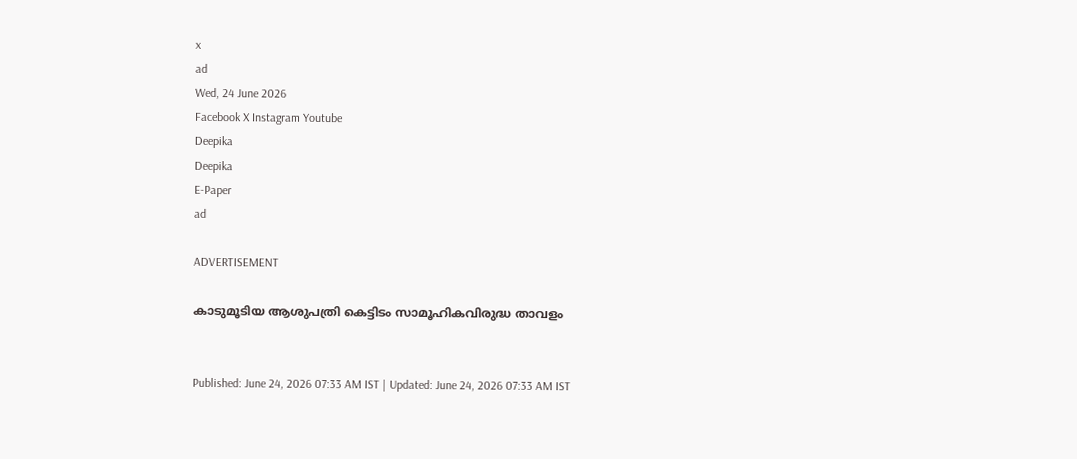x
ad
Wed, 24 June 2026
Facebook X Instagram Youtube
Deepika
Deepika
E-Paper
ad

ADVERTISEMENT

കാടുമൂടിയ ആശുപത്രി കെട്ടിടം സാമൂഹികവിരുദ്ധ താവളം


Published: June 24, 2026 07:33 AM IST | Updated: June 24, 2026 07:33 AM IST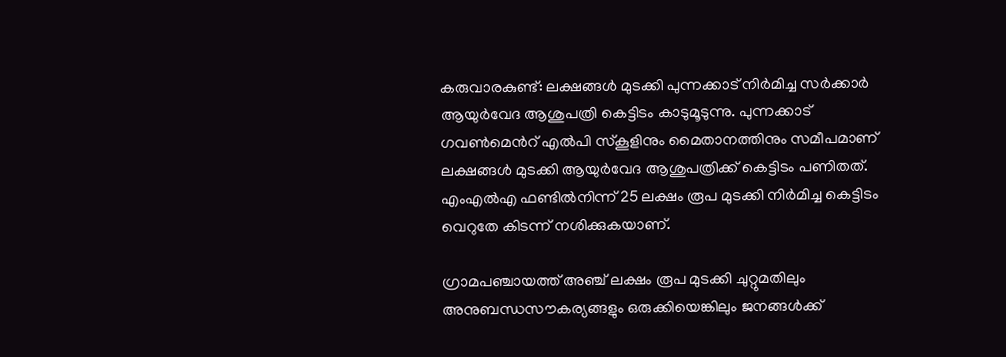കരുവാരകുണ്ട്: ലക്ഷങ്ങള്‍ മുടക്കി പുന്നക്കാട് നിര്‍മിച്ച സര്‍ക്കാര്‍ ആയുര്‍വേദ ആശുപത്രി കെട്ടിടം കാടുമൂടുന്നു. പുന്നക്കാട് ഗവണ്‍മെന്‍റ് എല്‍പി സ്‌കൂളിനും മൈതാനത്തിനും സമീപമാണ് ലക്ഷങ്ങള്‍ മുടക്കി ആയുര്‍വേദ ആശുപത്രിക്ക് കെട്ടിടം പണിതത്. എംഎല്‍എ ഫണ്ടില്‍നിന്ന് 25 ലക്ഷം രൂപ മുടക്കി നിര്‍മിച്ച കെട്ടിടം വെറുതേ കിടന്ന് നശിക്കുകയാണ്.

ഗ്രാമപഞ്ചായത്ത് അഞ്ച് ലക്ഷം രൂപ മുടക്കി ചുറ്റുമതിലും അനുബന്ധസൗകര്യങ്ങളും ഒരുക്കിയെങ്കിലും ജനങ്ങള്‍ക്ക്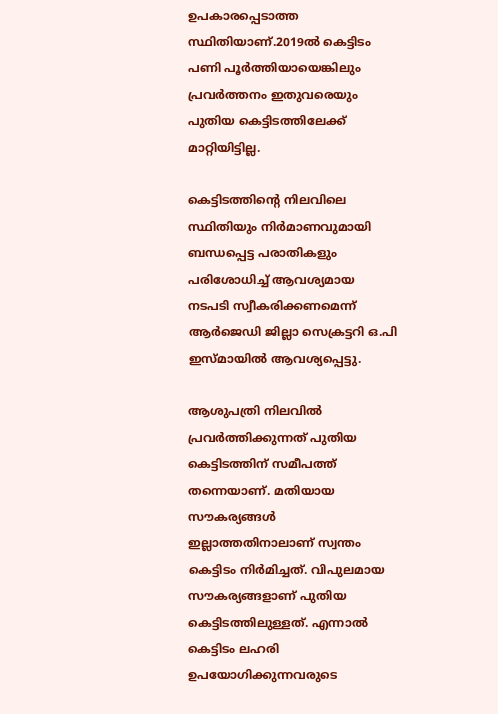ഉപകാരപ്പെടാത്ത സ്ഥിതിയാണ്.2019ല്‍ കെട്ടിടം പണി പൂര്‍ത്തിയായെങ്കിലും പ്രവര്‍ത്തനം ഇതുവരെയും പുതിയ കെട്ടിടത്തിലേക്ക് മാറ്റിയിട്ടില്ല.

കെട്ടിടത്തിന്‍റെ നിലവിലെ സ്ഥിതിയും നിര്‍മാണവുമായി ബന്ധപ്പെട്ട പരാതികളും പരിശോധിച്ച് ആവശ്യമായ നടപടി സ്വീകരിക്കണമെന്ന് ആര്‍ജെഡി ജില്ലാ സെക്രട്ടറി ഒ.പി ഇസ്മായില്‍ ആവശ്യപ്പെട്ടു.

ആശുപത്രി നിലവില്‍ പ്രവര്‍ത്തിക്കുന്നത് പുതിയ കെട്ടിടത്തിന് സമീപത്ത് തന്നെയാണ്. മതിയായ സൗകര്യങ്ങള്‍ ഇല്ലാത്തതിനാലാണ് സ്വന്തം കെട്ടിടം നിര്‍മിച്ചത്. വിപുലമായ സൗകര്യങ്ങളാണ് പുതിയ കെട്ടിടത്തിലുള്ളത്. എന്നാല്‍ കെട്ടിടം ലഹരി ഉപയോഗിക്കുന്നവരുടെ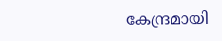കേന്ദ്രമായി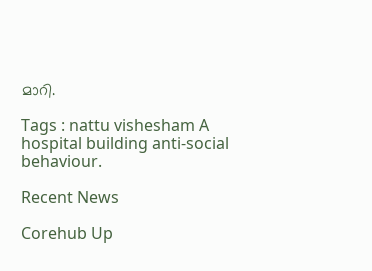മാറി.

Tags : nattu vishesham A hospital building anti-social behaviour.

Recent News

Corehub Up